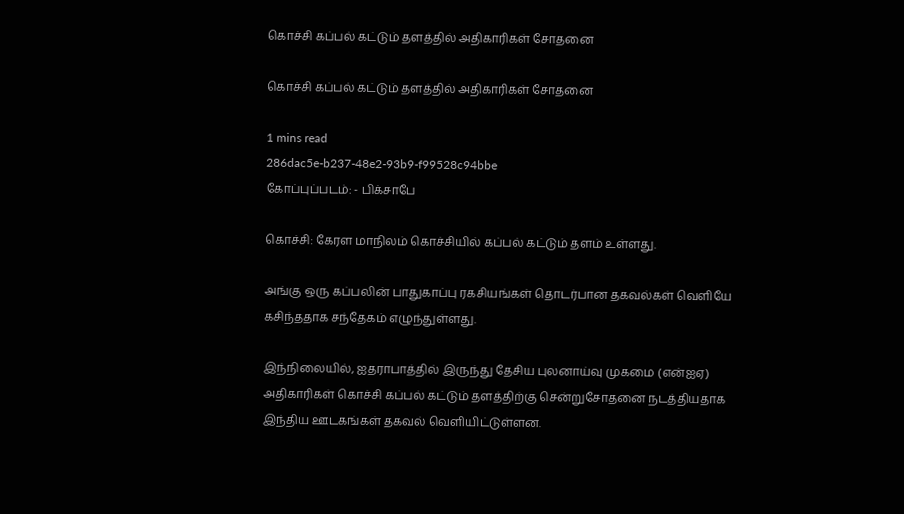கொச்சி கப்பல் கட்டும் தளத்தில் அதிகாரிகள் சோதனை

கொச்சி கப்பல் கட்டும் தளத்தில் அதிகாரிகள் சோதனை

1 mins read
286dac5e-b237-48e2-93b9-f99528c94bbe
கோப்புப்படம்: - பிக்சாபே

கொச்சி: கேரள மாநிலம் கொச்சியில் கப்பல் கட்டும் தளம் உள்ளது.

அங்கு ஒரு கப்பலின் பாதுகாப்பு ரகசியங்கள் தொடர்பான தகவல்கள் வெளியே கசிந்ததாக சந்தேகம் எழுந்துள்ளது.

இந்நிலையில், ஐதராபாத்தில் இருந்து தேசிய புலனாய்வு முகமை (என்ஐஏ) அதிகாரிகள் கொச்சி கப்பல் கட்டும் தளத்திற்கு சென்றுசோதனை நடத்தியதாக இந்திய ஊடகங்கள் தகவல் வெளியிட்டுள்ளன.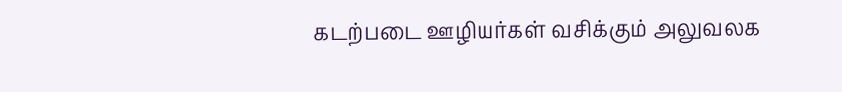கடற்படை ஊழியர்கள் வசிக்கும் அலுவலக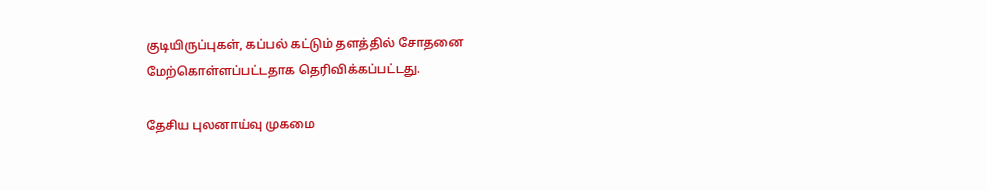குடியிருப்புகள், கப்பல் கட்டும் தளத்தில் சோதனை மேற்கொள்ளப்பட்டதாக தெரிவிக்கப்பட்டது.

தேசிய புலனாய்வு முகமை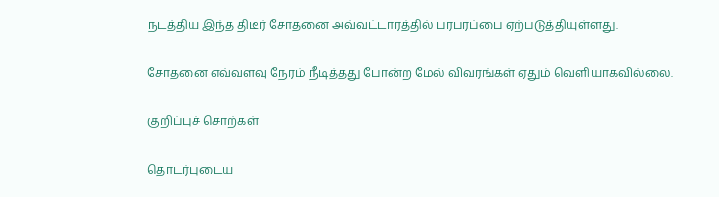நடத்திய இந்த திடீர் சோதனை அவ்வட்டாரத்தில் பரபரப்பை ஏற்படுத்தியுள்ளது.

சோதனை எவ்வளவு நேரம் நீடித்தது போன்ற மேல் விவரங்கள் ஏதும் வெளியாகவில்லை.

குறிப்புச் சொற்கள்

தொடர்புடைய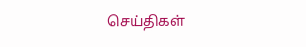செய்திகள்